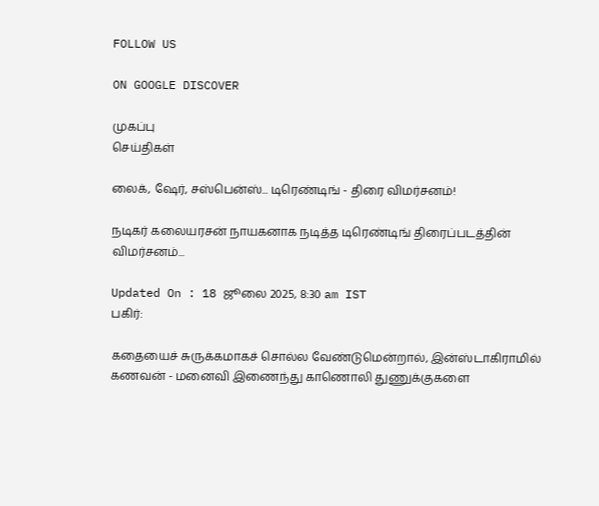FOLLOW US

ON GOOGLE DISCOVER

முகப்பு
செய்திகள்

லைக், ஷேர், சஸ்பென்ஸ்... டிரெண்டிங் - திரை விமர்சனம்!

நடிகர் கலையரசன் நாயகனாக நடித்த டிரெண்டிங் திரைப்படத்தின் விமர்சனம்...

Updated On : 18 ஜூலை 2025, 8:30 am IST
பகிர்:

கதையைச் சுருக்கமாகச் சொல்ல வேண்டுமென்றால், இன்ஸ்டாகிராமில் கணவன் - மனைவி இணைந்து காணொலி துணுக்குகளை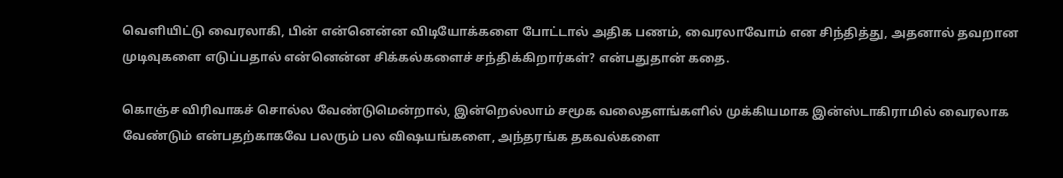வெளியிட்டு வைரலாகி, பின் என்னென்ன விடியோக்களை போட்டால் அதிக பணம், வைரலாவோம் என சிந்தித்து, அதனால் தவறான முடிவுகளை எடுப்பதால் என்னென்ன சிக்கல்களைச் சந்திக்கிறார்கள்? என்பதுதான் கதை.

கொஞ்ச விரிவாகச் சொல்ல வேண்டுமென்றால், இன்றெல்லாம் சமூக வலைதளங்களில் முக்கியமாக இன்ஸ்டாகிராமில் வைரலாக வேண்டும் என்பதற்காகவே பலரும் பல விஷயங்களை, அந்தரங்க தகவல்களை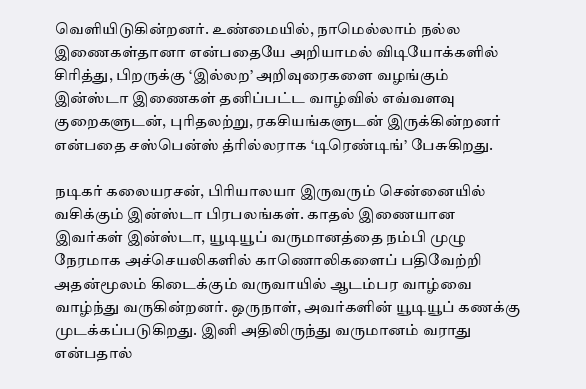வெளியிடுகின்றனர். உண்மையில், நாமெல்லாம் நல்ல இணைகள்தானா என்பதையே அறியாமல் விடியோக்களில் சிரித்து, பிறருக்கு ‘இல்லற’ அறிவுரைகளை வழங்கும் இன்ஸ்டா இணைகள் தனிப்பட்ட வாழ்வில் எவ்வளவு குறைகளுடன், புரிதலற்று, ரகசியங்களுடன் இருக்கின்றனர் என்பதை சஸ்பென்ஸ் த்ரில்லராக ‘டிரெண்டிங்’ பேசுகிறது.

நடிகர் கலையரசன், பிரியாலயா இருவரும் சென்னையில் வசிக்கும் இன்ஸ்டா பிரபலங்கள். காதல் இணையான இவர்கள் இன்ஸ்டா, யூடியூப் வருமானத்தை நம்பி முழு நேரமாக அச்செயலிகளில் காணொலிகளைப் பதிவேற்றி அதன்மூலம் கிடைக்கும் வருவாயில் ஆடம்பர வாழ்வை வாழ்ந்து வருகின்றனர். ஒருநாள், அவர்களின் யூடியூப் கணக்கு முடக்கப்படுகிறது. இனி அதிலிருந்து வருமானம் வராது என்பதால்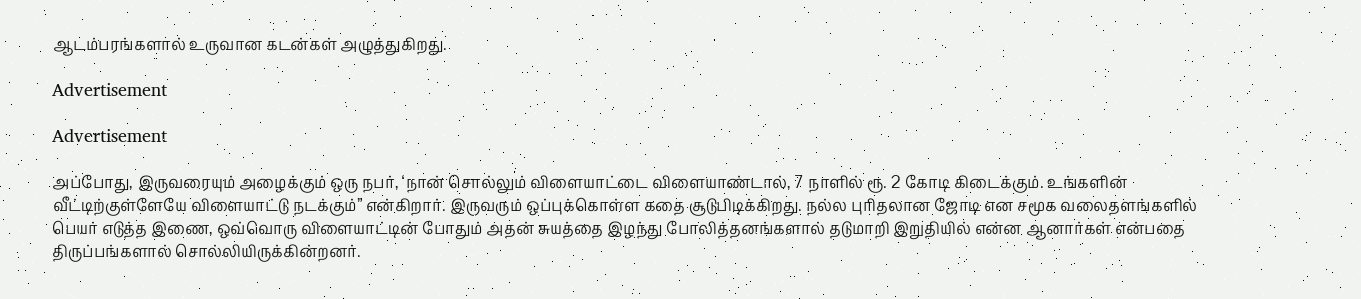ஆடம்பரங்களால் உருவான கடன்கள் அழுத்துகிறது.

Advertisement

Advertisement

அப்போது, இருவரையும் அழைக்கும் ஒரு நபர், ‘நான் சொல்லும் விளையாட்டை விளையாண்டால், 7 நாளில் ரூ. 2 கோடி கிடைக்கும். உங்களின் வீட்டிற்குள்ளேயே விளையாட்டு நடக்கும்” என்கிறார். இருவரும் ஒப்புக்கொள்ள கதை சூடுபிடிக்கிறது. நல்ல புரிதலான ஜோடி என சமூக வலைதளங்களில் பெயர் எடுத்த இணை, ஒவ்வொரு விளையாட்டின் போதும் அதன் சுயத்தை இழந்து போலித்தனங்களால் தடுமாறி இறுதியில் என்ன ஆனார்கள் என்பதை திருப்பங்களால் சொல்லியிருக்கின்றனர்.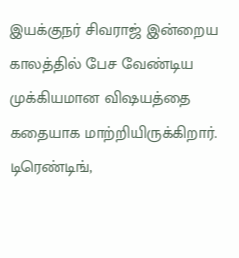இயக்குநர் சிவராஜ் இன்றைய காலத்தில் பேச வேண்டிய முக்கியமான விஷயத்தை கதையாக மாற்றியிருக்கிறார். டிரெண்டிங்,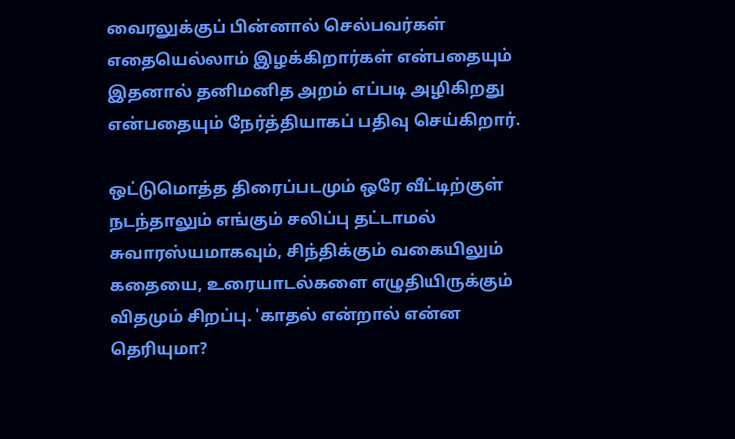வைரலுக்குப் பின்னால் செல்பவர்கள் எதையெல்லாம் இழக்கிறார்கள் என்பதையும் இதனால் தனிமனித அறம் எப்படி அழிகிறது என்பதையும் நேர்த்தியாகப் பதிவு செய்கிறார்.

ஒட்டுமொத்த திரைப்படமும் ஒரே வீட்டிற்குள் நடந்தாலும் எங்கும் சலிப்பு தட்டாமல் சுவாரஸ்யமாகவும், சிந்திக்கும் வகையிலும் கதையை, உரையாடல்களை எழுதியிருக்கும் விதமும் சிறப்பு. 'காதல் என்றால் என்ன தெரியுமா?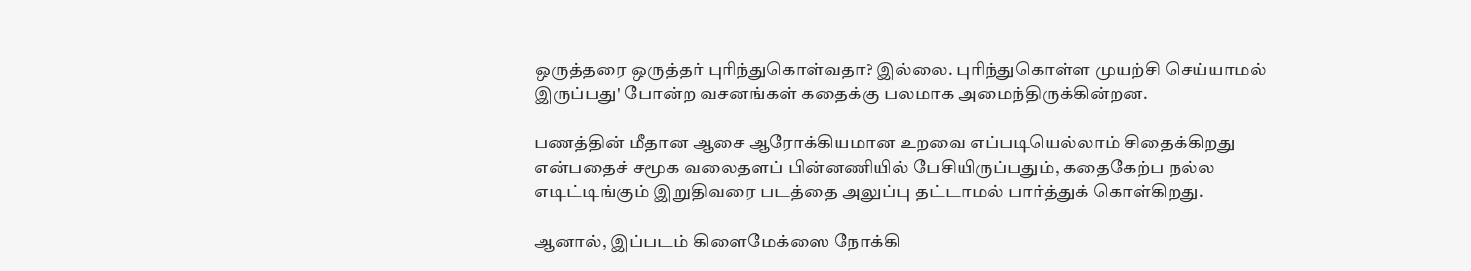ஒருத்தரை ஒருத்தர் புரிந்துகொள்வதா? இல்லை. புரிந்துகொள்ள முயற்சி செய்யாமல் இருப்பது' போன்ற வசனங்கள் கதைக்கு பலமாக அமைந்திருக்கின்றன.

பணத்தின் மீதான ஆசை ஆரோக்கியமான உறவை எப்படியெல்லாம் சிதைக்கிறது என்பதைச் சமூக வலைதளப் பின்னணியில் பேசியிருப்பதும், கதைகேற்ப நல்ல எடிட்டிங்கும் இறுதிவரை படத்தை அலுப்பு தட்டாமல் பார்த்துக் கொள்கிறது.

ஆனால், இப்படம் கிளைமேக்ஸை நோக்கி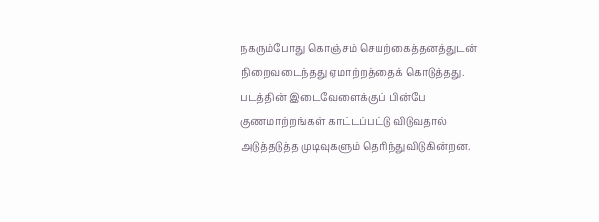நகரும்போது கொஞ்சம் செயற்கைத்தனத்துடன் நிறைவடைந்தது ஏமாற்றத்தைக் கொடுத்தது. படத்தின் இடைவேளைக்குப் பின்பே குணமாற்றங்கள் காட்டப்பட்டு விடுவதால் அடுத்தடுத்த முடிவுகளும் தெரிந்துவிடுகின்றன.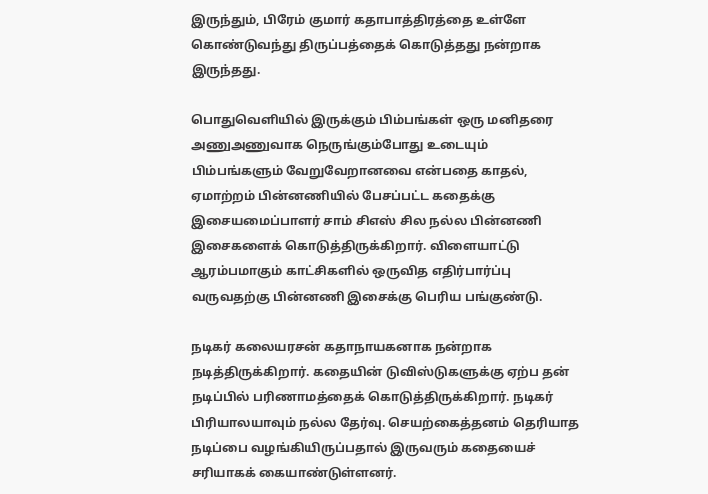இருந்தும், பிரேம் குமார் கதாபாத்திரத்தை உள்ளே கொண்டுவந்து திருப்பத்தைக் கொடுத்தது நன்றாக இருந்தது.

பொதுவெளியில் இருக்கும் பிம்பங்கள் ஒரு மனிதரை அணுஅணுவாக நெருங்கும்போது உடையும் பிம்பங்களும் வேறுவேறானவை என்பதை காதல், ஏமாற்றம் பின்னணியில் பேசப்பட்ட கதைக்கு இசையமைப்பாளர் சாம் சிஎஸ் சில நல்ல பின்னணி இசைகளைக் கொடுத்திருக்கிறார். விளையாட்டு ஆரம்பமாகும் காட்சிகளில் ஒருவித எதிர்பார்ப்பு வருவதற்கு பின்னணி இசைக்கு பெரிய பங்குண்டு.

நடிகர் கலையரசன் கதாநாயகனாக நன்றாக நடித்திருக்கிறார். கதையின் டுவிஸ்டுகளுக்கு ஏற்ப தன் நடிப்பில் பரிணாமத்தைக் கொடுத்திருக்கிறார். நடிகர் பிரியாலயாவும் நல்ல தேர்வு. செயற்கைத்தனம் தெரியாத நடிப்பை வழங்கியிருப்பதால் இருவரும் கதையைச் சரியாகக் கையாண்டுள்ளனர்.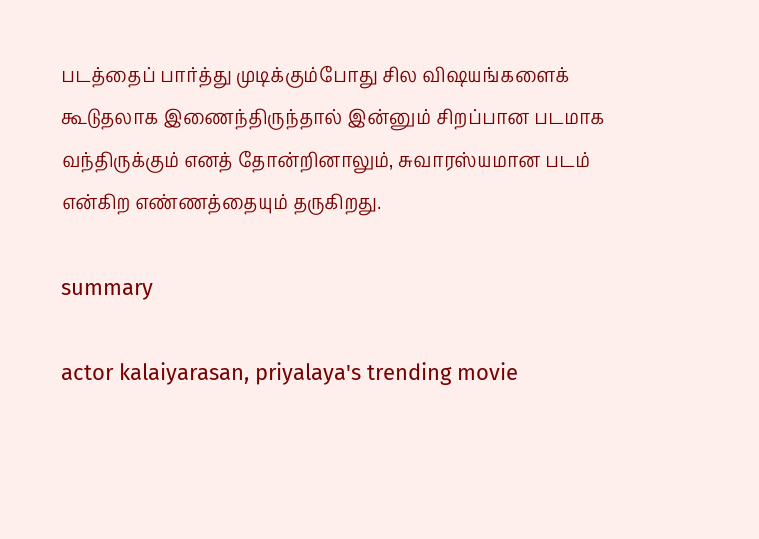படத்தைப் பார்த்து முடிக்கும்போது சில விஷயங்களைக் கூடுதலாக இணைந்திருந்தால் இன்னும் சிறப்பான படமாக வந்திருக்கும் எனத் தோன்றினாலும், சுவாரஸ்யமான படம் என்கிற எண்ணத்தையும் தருகிறது.

summary

actor kalaiyarasan, priyalaya's trending movie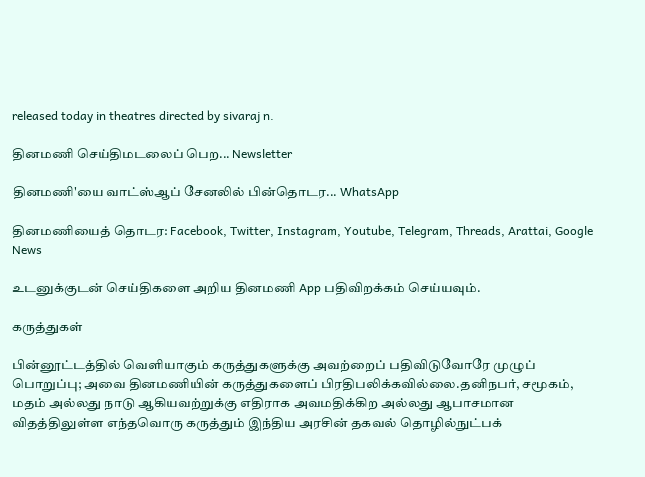released today in theatres directed by sivaraj n.

தினமணி செய்திமடலைப் பெற... Newsletter

தினமணி'யை வாட்ஸ்ஆப் சேனலில் பின்தொடர... WhatsApp

தினமணியைத் தொடர: Facebook, Twitter, Instagram, Youtube, Telegram, Threads, Arattai, Google News

உடனுக்குடன் செய்திகளை அறிய தினமணி App பதிவிறக்கம் செய்யவும்.

கருத்துகள்

பின்னூட்டத்தில் வெளியாகும் கருத்துகளுக்கு அவற்றைப் பதிவிடுவோரே முழுப் பொறுப்பு; அவை தினமணியின் கருத்துகளைப் பிரதிபலிக்கவில்லை.தனிநபர், சமூகம், மதம் அல்லது நாடு ஆகியவற்றுக்கு எதிராக அவமதிக்கிற அல்லது ஆபாசமான விதத்திலுள்ள எந்தவொரு கருத்தும் இந்திய அரசின் தகவல் தொழில்நுட்பக்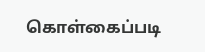கொள்கைப்படி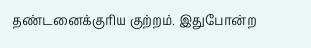தண்டனைக்குரிய குற்றம். இதுபோன்ற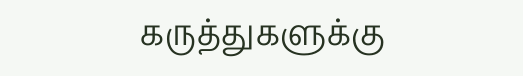கருத்துகளுக்கு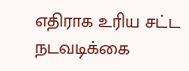எதிராக உரிய சட்ட நடவடிக்கை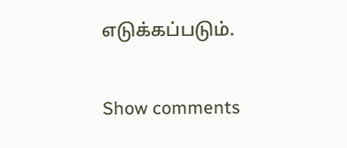எடுக்கப்படும்.

Show comments